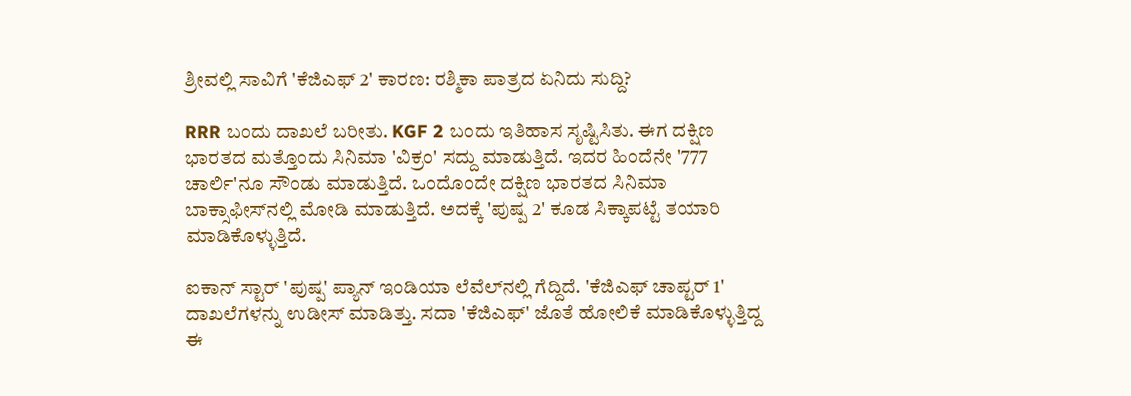ಶ್ರೀವಲ್ಲಿ ಸಾವಿಗೆ 'ಕೆಜಿಎಫ್ 2' ಕಾರಣ: ರಶ್ಮಿಕಾ ಪಾತ್ರದ ಏನಿದು ಸುದ್ದಿ?

RRR ಬಂದು ದಾಖಲೆ ಬರೀತು. KGF 2 ಬಂದು ಇತಿಹಾಸ ಸೃಷ್ಟಿಸಿತು. ಈಗ ದಕ್ಷಿಣ ಭಾರತದ ಮತ್ತೊಂದು ಸಿನಿಮಾ 'ವಿಕ್ರಂ' ಸದ್ದು ಮಾಡುತ್ತಿದೆ. ಇದರ ಹಿಂದೆನೇ '777 ಚಾರ್ಲಿ'ನೂ ಸೌಂಡು ಮಾಡುತ್ತಿದೆ. ಒಂದೊಂದೇ ದಕ್ಷಿಣ ಭಾರತದ ಸಿನಿಮಾ ಬಾಕ್ಸಾಫೀಸ್‌ನಲ್ಲಿ ಮೋಡಿ ಮಾಡುತ್ತಿದೆ. ಅದಕ್ಕೆ 'ಪುಷ್ಪ 2' ಕೂಡ ಸಿಕ್ಕಾಪಟ್ಟೆ ತಯಾರಿ ಮಾಡಿಕೊಳ್ಳುತ್ತಿದೆ.

ಐಕಾನ್ ಸ್ಟಾರ್ 'ಪುಷ್ಪ' ಪ್ಯಾನ್ ಇಂಡಿಯಾ ಲೆವೆಲ್‌ನಲ್ಲಿ ಗೆದ್ದಿದೆ. 'ಕೆಜಿಎಫ್ ಚಾಪ್ಟರ್ 1' ದಾಖಲೆಗಳನ್ನು ಉಡೀಸ್ ಮಾಡಿತ್ತು. ಸದಾ 'ಕೆಜಿಎಫ್' ಜೊತೆ ಹೋಲಿಕೆ ಮಾಡಿಕೊಳ್ಳುತ್ತಿದ್ದ ಈ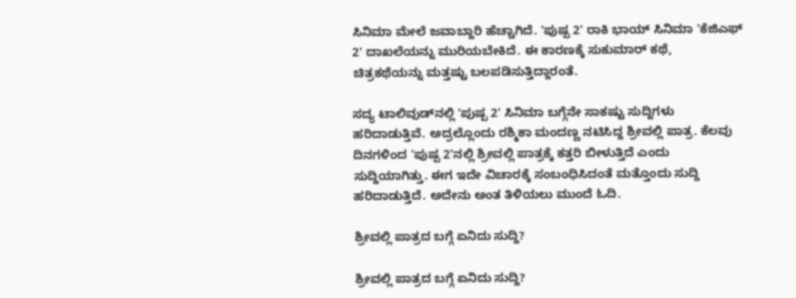ಸಿನಿಮಾ ಮೇಲೆ ಜವಾಬ್ದಾರಿ ಹೆಚ್ಚಾಗಿದೆ. 'ಪುಷ್ಪ 2' ರಾಕಿ ಭಾಯ್ ಸಿನಿಮಾ 'ಕೆಜಿಎಫ್ 2' ದಾಖಲೆಯನ್ನು ಮುರಿಯಬೇಕಿದೆ. ಈ ಕಾರಣಕ್ಕೆ ಸುಕುಮಾರ್ ಕಥೆ, ಚಿತ್ರಕಥೆಯನ್ನು ಮತ್ತಷ್ಟು ಬಲಪಡಿಸುತ್ತಿದ್ದಾರಂತೆ.

ಸದ್ಯ ಟಾಲಿವುಡ್‌ನಲ್ಲಿ 'ಪುಷ್ಪ 2' ಸಿನಿಮಾ ಬಗ್ಗೆನೇ ಸಾಕಷ್ಟು ಸುದ್ದಿಗಳು ಹರಿದಾಡುತ್ತಿವೆ. ಅದ್ರಲ್ಲೊಂದು ರಶ್ಮಿಕಾ ಮಂದಣ್ಣ ನಟಿಸಿದ್ದ ಶ್ರೀವಲ್ಲಿ ಪಾತ್ರ. ಕೆಲವು ದಿನಗಳಿಂದ 'ಪುಷ್ಪ 2'ನಲ್ಲಿ ಶ್ರೀವಲ್ಲಿ ಪಾತ್ರಕ್ಕೆ ಕತ್ತರಿ ಬೀಳುತ್ತಿದೆ ಎಂದು ಸುದ್ದಿಯಾಗಿತ್ತು. ಈಗ ಇದೇ ವಿಚಾರಕ್ಕೆ ಸಂಬಂಧಿಸಿದಂತೆ ಮತ್ತೊಂದು ಸುದ್ದಿ ಹರಿದಾಡುತ್ತಿದೆ. ಅದೇನು ಅಂತ ತಿಳಿಯಲು ಮುಂದೆ ಓದಿ.

ಶ್ರೀವಲ್ಲಿ ಪಾತ್ರದ ಬಗ್ಗೆ ಏನಿದು ಸುದ್ದಿ?

ಶ್ರೀವಲ್ಲಿ ಪಾತ್ರದ ಬಗ್ಗೆ ಏನಿದು ಸುದ್ದಿ?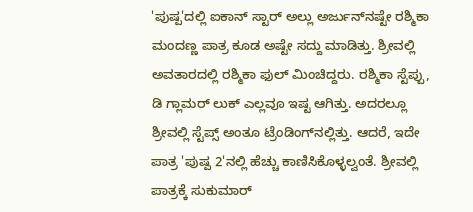'ಪುಷ್ಪ'ದಲ್ಲಿ ಐಕಾನ್ ಸ್ಟಾರ್ ಅಲ್ಲು ಅರ್ಜುನ್‌ನಷ್ಟೇ ರಶ್ಮಿಕಾ ಮಂದಣ್ಣ ಪಾತ್ರ ಕೂಡ ಅಷ್ಟೇ ಸದ್ದು ಮಾಡಿತ್ತು. ಶ್ರೀವಲ್ಲಿ ಅವತಾರದಲ್ಲಿ ರಶ್ಮಿಕಾ ಫುಲ್ ಮಿಂಚಿದ್ದರು. ರಶ್ಮಿಕಾ ಸ್ಟೆಪ್ಪು, ಡಿ ಗ್ಲಾಮರ್ ಲುಕ್ ಎಲ್ಲವೂ ಇಷ್ಟ ಆಗಿತ್ತು. ಅದರಲ್ಲೂ ಶ್ರೀವಲ್ಲಿ ಸ್ಟೆಪ್ಸ್ ಅಂತೂ ಟ್ರೆಂಡಿಂಗ್‌ನಲ್ಲಿತ್ತು. ಆದರೆ, ಇದೇ ಪಾತ್ರ 'ಪುಷ್ಪ 2'ನಲ್ಲಿ ಹೆಚ್ಚು ಕಾಣಿಸಿಕೊಳ್ಳಲ್ವಂತೆ. ಶ್ರೀವಲ್ಲಿ ಪಾತ್ರಕ್ಕೆ ಸುಕುಮಾರ್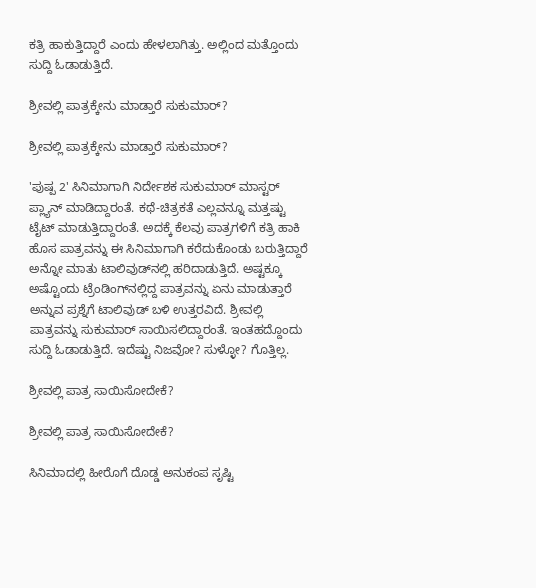ಕತ್ರಿ ಹಾಕುತ್ತಿದ್ದಾರೆ ಎಂದು ಹೇಳಲಾಗಿತ್ತು. ಅಲ್ಲಿಂದ ಮತ್ತೊಂದು ಸುದ್ದಿ ಓಡಾಡುತ್ತಿದೆ.

ಶ್ರೀವಲ್ಲಿ ಪಾತ್ರಕ್ಕೇನು ಮಾಡ್ತಾರೆ ಸುಕುಮಾರ್?

ಶ್ರೀವಲ್ಲಿ ಪಾತ್ರಕ್ಕೇನು ಮಾಡ್ತಾರೆ ಸುಕುಮಾರ್?

'ಪುಷ್ಪ 2' ಸಿನಿಮಾಗಾಗಿ ನಿರ್ದೇಶಕ ಸುಕುಮಾರ್ ಮಾಸ್ಟರ್ ಪ್ಲ್ಯಾನ್ ಮಾಡಿದ್ದಾರಂತೆ. ಕಥೆ-ಚಿತ್ರಕತೆ ಎಲ್ಲವನ್ನೂ ಮತ್ತಷ್ಟು ಟೈಟ್ ಮಾಡುತ್ತಿದ್ದಾರಂತೆ. ಅದಕ್ಕೆ ಕೆಲವು ಪಾತ್ರಗಳಿಗೆ ಕತ್ರಿ ಹಾಕಿ ಹೊಸ ಪಾತ್ರವನ್ನು ಈ ಸಿನಿಮಾಗಾಗಿ ಕರೆದುಕೊಂಡು ಬರುತ್ತಿದ್ದಾರೆ ಅನ್ನೋ ಮಾತು ಟಾಲಿವುಡ್‌ನಲ್ಲಿ ಹರಿದಾಡುತ್ತಿದೆ. ಅಷ್ಟಕ್ಕೂ ಅಷ್ಟೊಂದು ಟ್ರೆಂಡಿಂಗ್‌ನಲ್ಲಿದ್ದ ಪಾತ್ರವನ್ನು ಏನು ಮಾಡುತ್ತಾರೆ ಅನ್ನುವ ಪ್ರಶ್ನೆಗೆ ಟಾಲಿವುಡ್‌ ಬಳಿ ಉತ್ತರವಿದೆ. ಶ್ರೀವಲ್ಲಿ ಪಾತ್ರವನ್ನು ಸುಕುಮಾರ್ ಸಾಯಿಸಲಿದ್ದಾರಂತೆ. ಇಂತಹದ್ದೊಂದು ಸುದ್ದಿ ಓಡಾಡುತ್ತಿದೆ. ಇದೆಷ್ಟು ನಿಜವೋ? ಸುಳ್ಳೋ? ಗೊತ್ತಿಲ್ಲ.

ಶ್ರೀವಲ್ಲಿ ಪಾತ್ರ ಸಾಯಿಸೋದೇಕೆ?

ಶ್ರೀವಲ್ಲಿ ಪಾತ್ರ ಸಾಯಿಸೋದೇಕೆ?

ಸಿನಿಮಾದಲ್ಲಿ ಹೀರೊಗೆ ದೊಡ್ಡ ಅನುಕಂಪ ಸೃಷ್ಟಿ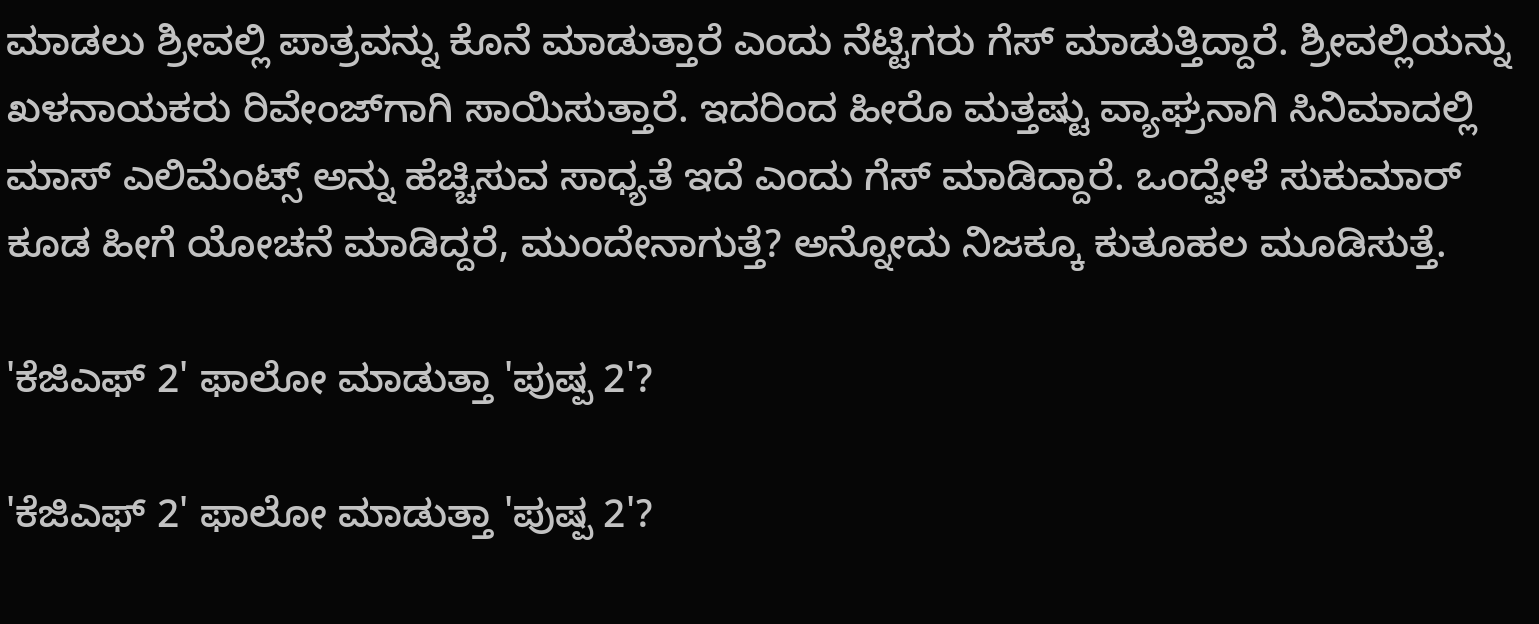ಮಾಡಲು ಶ್ರೀವಲ್ಲಿ ಪಾತ್ರವನ್ನು ಕೊನೆ ಮಾಡುತ್ತಾರೆ ಎಂದು ನೆಟ್ಟಿಗರು ಗೆಸ್ ಮಾಡುತ್ತಿದ್ದಾರೆ. ಶ್ರೀವಲ್ಲಿಯನ್ನು ಖಳನಾಯಕರು ರಿವೇಂಜ್‌ಗಾಗಿ ಸಾಯಿಸುತ್ತಾರೆ. ಇದರಿಂದ ಹೀರೊ ಮತ್ತಷ್ಟು ವ್ಯಾಘ್ರನಾಗಿ ಸಿನಿಮಾದಲ್ಲಿ ಮಾಸ್ ಎಲಿಮೆಂಟ್ಸ್‌ ಅನ್ನು ಹೆಚ್ಚಿಸುವ ಸಾಧ್ಯತೆ ಇದೆ ಎಂದು ಗೆಸ್ ಮಾಡಿದ್ದಾರೆ. ಒಂದ್ವೇಳೆ ಸುಕುಮಾರ್ ಕೂಡ ಹೀಗೆ ಯೋಚನೆ ಮಾಡಿದ್ದರೆ, ಮುಂದೇನಾಗುತ್ತೆ? ಅನ್ನೋದು ನಿಜಕ್ಕೂ ಕುತೂಹಲ ಮೂಡಿಸುತ್ತೆ.

'ಕೆಜಿಎಫ್ 2' ಫಾಲೋ ಮಾಡುತ್ತಾ 'ಪುಷ್ಪ 2'?

'ಕೆಜಿಎಫ್ 2' ಫಾಲೋ ಮಾಡುತ್ತಾ 'ಪುಷ್ಪ 2'?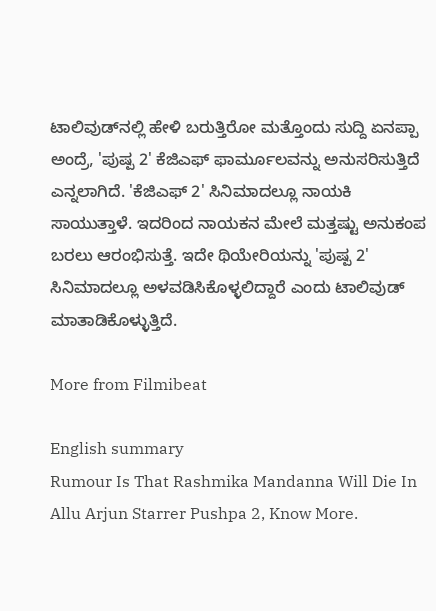ಟಾಲಿವುಡ್‌ನಲ್ಲಿ ಹೇಳಿ ಬರುತ್ತಿರೋ ಮತ್ತೊಂದು ಸುದ್ದಿ ಏನಪ್ಪಾ ಅಂದ್ರೆ, 'ಪುಷ್ಪ 2' ಕೆಜಿಎಫ್ ಫಾರ್ಮೂಲವನ್ನು ಅನುಸರಿಸುತ್ತಿದೆ ಎನ್ನಲಾಗಿದೆ. 'ಕೆಜಿಎಫ್ 2' ಸಿನಿಮಾದಲ್ಲೂ ನಾಯಕಿ ಸಾಯುತ್ತಾಳೆ. ಇದರಿಂದ ನಾಯಕನ ಮೇಲೆ ಮತ್ತಷ್ಟು ಅನುಕಂಪ ಬರಲು ಆರಂಭಿಸುತ್ತೆ. ಇದೇ ಥಿಯೇರಿಯನ್ನು 'ಪುಷ್ಪ 2' ಸಿನಿಮಾದಲ್ಲೂ ಅಳವಡಿಸಿಕೊಳ್ಳಲಿದ್ದಾರೆ ಎಂದು ಟಾಲಿವುಡ್ ಮಾತಾಡಿಕೊಳ್ಳುತ್ತಿದೆ.

More from Filmibeat

English summary
Rumour Is That Rashmika Mandanna Will Die In Allu Arjun Starrer Pushpa 2, Know More.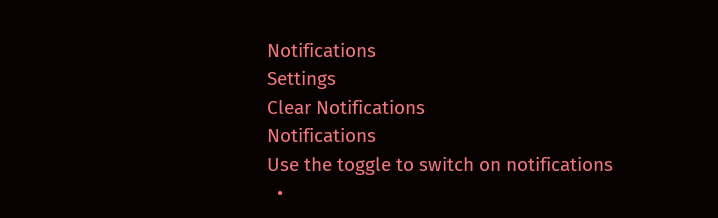Notifications
Settings
Clear Notifications
Notifications
Use the toggle to switch on notifications
  •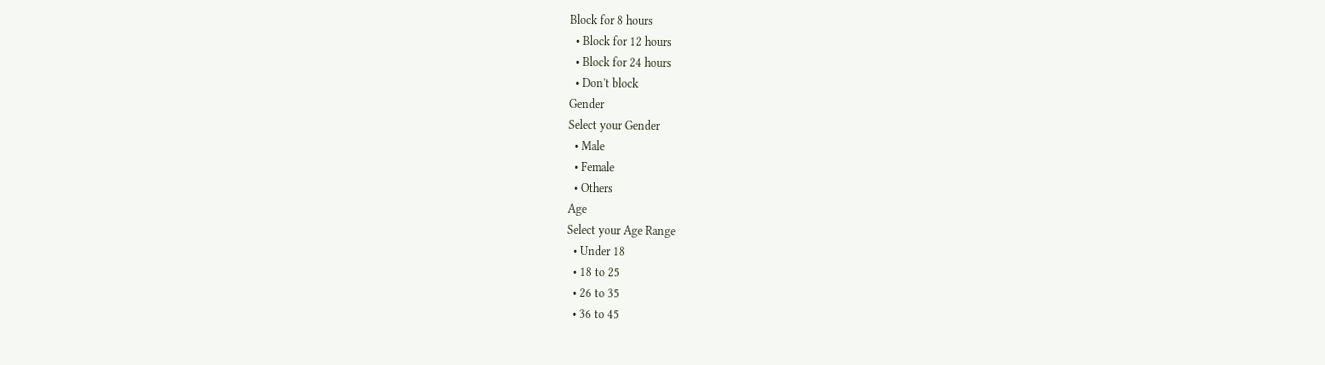Block for 8 hours
  • Block for 12 hours
  • Block for 24 hours
  • Don't block
Gender
Select your Gender
  • Male
  • Female
  • Others
Age
Select your Age Range
  • Under 18
  • 18 to 25
  • 26 to 35
  • 36 to 45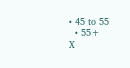• 45 to 55
  • 55+
X